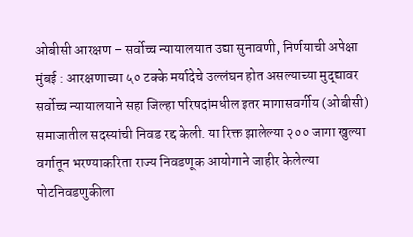ओबीसी आरक्षण – सर्वोच्च न्यायालयात उद्या सुनावणी, निर्णयाची अपेक्षा
मुंबई : आरक्षणाच्या ५० टक्के मर्यादेचे उल्लंघन होत असल्याच्या मुद्द्यावर सर्वोच्च न्यायालयाने सहा जिल्हा परिषदांमधील इतर मागासवर्गीय (ओबीसी) समाजातील सदस्यांची निवड रद्द केली. या रिक्त झालेल्या २०० जागा खुल्या वर्गातून भरण्याकरिता राज्य निवडणूक आयोगाने जाहीर केलेल्या पोटनिवडणुकीला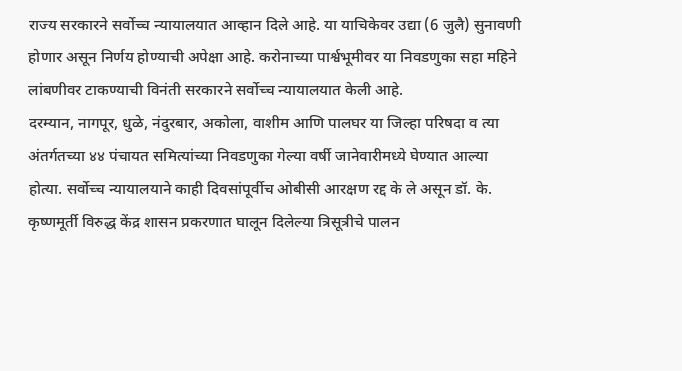राज्य सरकारने सर्वोच्च न्यायालयात आव्हान दिले आहे. या याचिकेवर उद्या (6 जुलै) सुनावणी होणार असून निर्णय होण्याची अपेक्षा आहे. करोनाच्या पार्श्वभूमीवर या निवडणुका सहा महिने लांबणीवर टाकण्याची विनंती सरकारने सर्वोच्च न्यायालयात केली आहे.
दरम्यान, नागपूर, धुळे, नंदुरबार, अकोला, वाशीम आणि पालघर या जिल्हा परिषदा व त्या अंतर्गतच्या ४४ पंचायत समित्यांच्या निवडणुका गेल्या वर्षी जानेवारीमध्ये घेण्यात आल्या होत्या. सर्वोच्च न्यायालयाने काही दिवसांपूर्वीच ओबीसी आरक्षण रद्द के ले असून डॉ. के. कृष्णमूर्ती विरुद्ध केंद्र शासन प्रकरणात घालून दिलेल्या त्रिसूत्रीचे पालन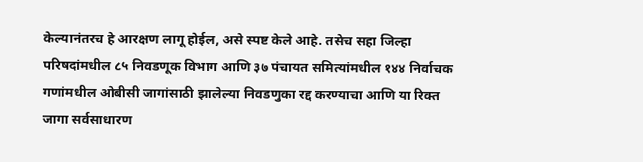केल्यानंतरच हे आरक्षण लागू होईल, असे स्पष्ट केले आहे. तसेच सहा जिल्हा परिषदांमधील ८५ निवडणूक विभाग आणि ३७ पंचायत समित्यांमधील १४४ निर्वाचक गणांमधील ओबीसी जागांसाठी झालेल्या निवडणुका रद्द करण्याचा आणि या रिक्त जागा सर्वसाधारण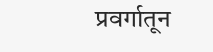प्रवर्गातून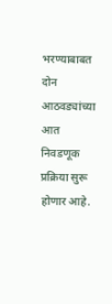भरण्याबाबत दोन आठवड्यांच्या आत निवडणूक प्रक्रिया सुरू होणार आहे.